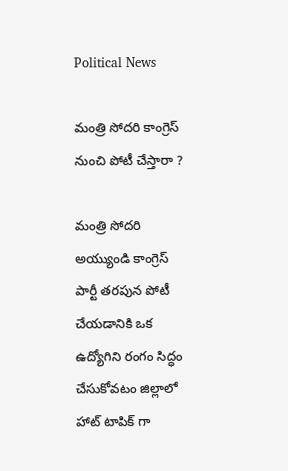Political News

మంత్రి సోదరి కాంగ్రెస్ నుంచి పోటీ చేస్తారా ?

మంత్రి సోదరి అయ్యుండి కాంగ్రెస్ పార్టీ తరపున పోటీ చేయడానికి ఒక ఉద్యోగిని రంగం సిద్ధం చేసుకోవటం జిల్లాలో హాట్ టాపిక్ గా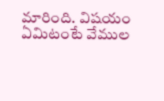మారింది. విషయం ఏమిటంటే వేముల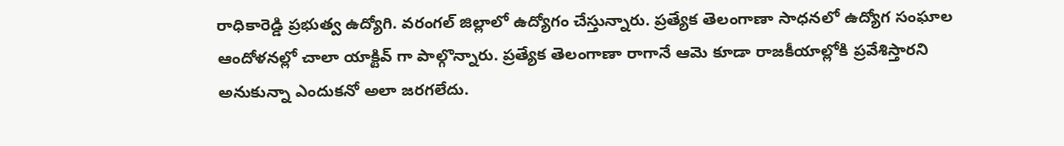రాధికారెడ్డి ప్రభుత్వ ఉద్యోగి. వరంగల్ జిల్లాలో ఉద్యోగం చేస్తున్నారు. ప్రత్యేక తెలంగాణా సాధనలో ఉద్యోగ సంఘాల ఆందోళనల్లో చాలా యాక్టివ్ గా పాల్గొన్నారు. ప్రత్యేక తెలంగాణా రాగానే ఆమె కూడా రాజకీయాల్లోకి ప్రవేశిస్తారని అనుకున్నా ఎందుకనో అలా జరగలేదు.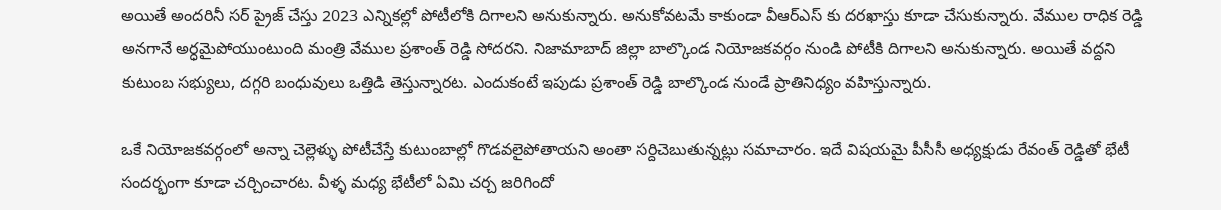అయితే అందరినీ సర్ ప్రైజ్ చేస్తు 2023 ఎన్నికల్లో పోటీలోకి దిగాలని అనుకున్నారు. అనుకోవటమే కాకుండా వీఆర్ఎస్ కు దరఖాస్తు కూడా చేసుకున్నారు. వేముల రాధిక రెడ్డి అనగానే అర్ధమైపోయుంటుంది మంత్రి వేముల ప్రశాంత్ రెడ్డి సోదరని. నిజామాబాద్ జిల్లా బాల్కొండ నియోజకవర్గం నుండి పోటీకి దిగాలని అనుకున్నారు. అయితే వద్దని కుటుంబ సభ్యులు, దగ్గరి బంధువులు ఒత్తిడి తెస్తున్నారట. ఎందుకంటే ఇపుడు ప్రశాంత్ రెడ్డి బాల్కొండ నుండే ప్రాతినిధ్యం వహిస్తున్నారు.

ఒకే నియోజకవర్గంలో అన్నా చెల్లెళ్ళు పోటీచేస్తే కుటుంబాల్లో గొడవలైపోతాయని అంతా సర్దిచెబుతున్నట్లు సమాచారం. ఇదే విషయమై పీసీసీ అధ్యక్షుడు రేవంత్ రెడ్డితో భేటీ సందర్భంగా కూడా చర్చించారట. వీళ్ళ మధ్య భేటీలో ఏమి చర్చ జరిగిందో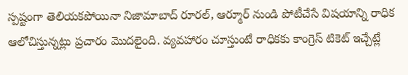స్పష్టంగా తెలియకపోయినా నిజామాబాద్ రూరల్, ఆర్మూర్ నుండి పోటీచేసే విషయాన్ని రాధిక ఆలోచిస్తున్నట్లు ప్రచారం మొదలైంది. వ్యవహారం చూస్తుంటే రాధికకు కాంగ్రెస్ టికెట్ ఇచ్చేట్లే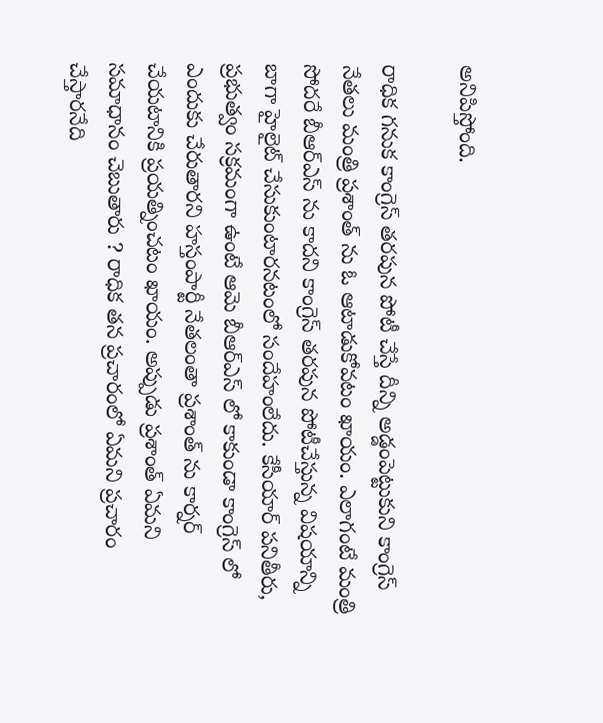అనిపిస్తోంది.

రాధిక గనుక కాంగ్రెస్ తరపున పోటీ చేస్తే దీన్ని అడ్డంపెట్టుకుని కాంగ్రెస్ నేతలు మంత్రి ప్రశాంత్ ను ఓ ఆటాడుకోవటం ఖాయం. ఎలాగంటే మంత్రి సోదరే బీఆర్ఎస్ ను కాదని కాంగ్రెస్ తరపున పోటీచేస్తున్న విషయాన్ని బాగా హైలైట్ చేసుకుంటారనటంలో సందేహంలేదు. కేసీయార్ పనితీరు, ప్రభుత్వం సక్రమంగా ఉంటే ఆమె బీఆర్ఎస్ లో కాకుండా కాంగ్రెస్ లో ఎందుకు చేరుతారని హస్తంపార్టీ నేతలంతా ప్రశాంత్ ను కార్నర్ చేయటానికి ప్రయత్నించటం ఖాయం. అప్పుడు ప్రశాంత్ ఏమని సమాధానం చెబుతారు ? రాధిక తన ప్రచారంలో ఏమని ప్రచారం చేస్తారనేది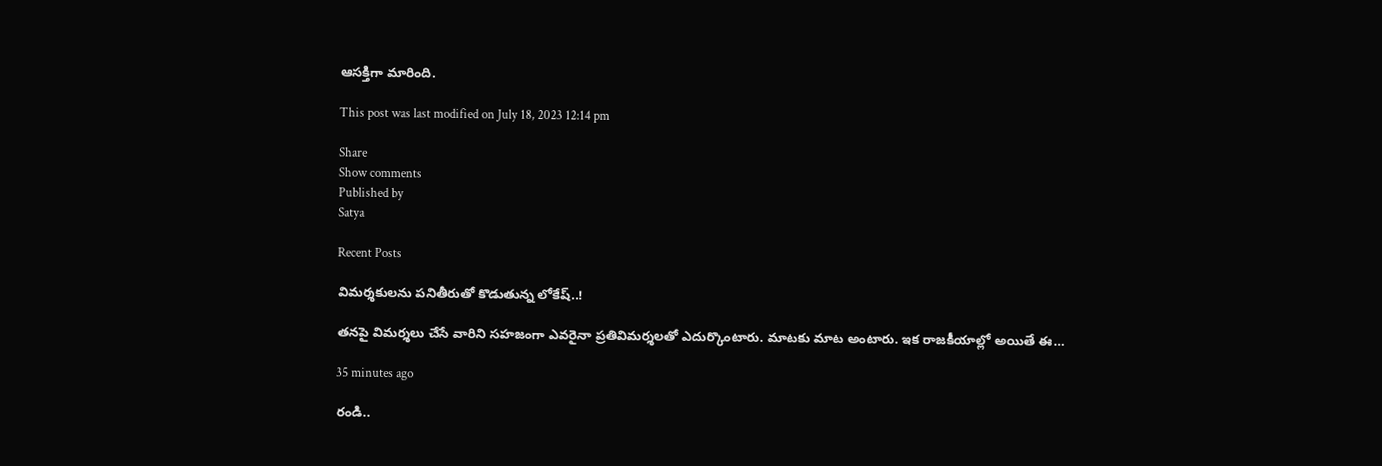ఆసక్తిగా మారింది.

This post was last modified on July 18, 2023 12:14 pm

Share
Show comments
Published by
Satya

Recent Posts

విమర్శకులను పనితీరుతో కొడుతున్న లోకేష్..!

తనపై విమర్శలు చేసే వారిని సహజంగా ఎవరైనా ప్రతివిమర్శలతో ఎదుర్కొంటారు. మాటకు మాట అంటారు. ఇక రాజకీయాల్లో అయితే ఈ…

35 minutes ago

రండి..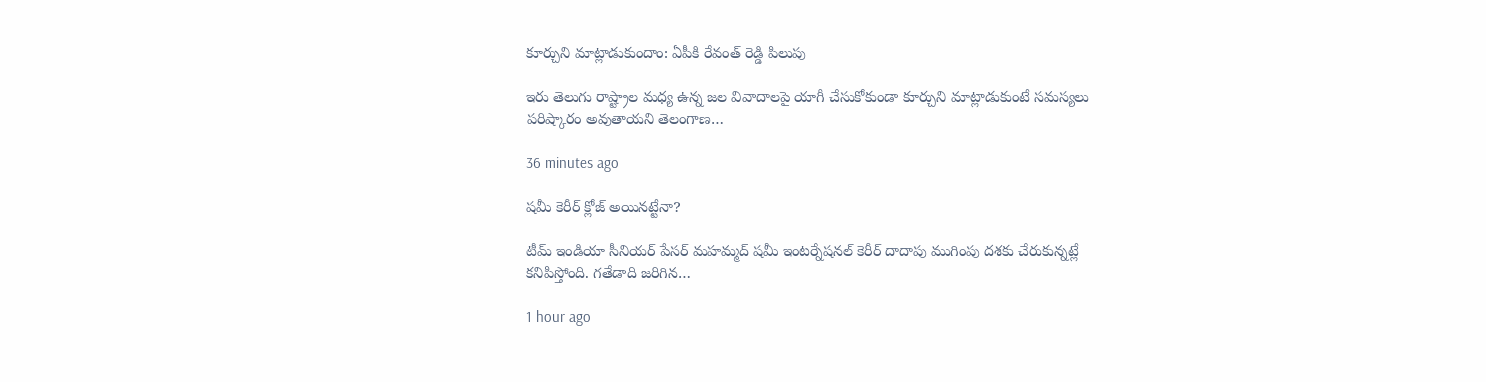కూర్చుని మాట్లాడుకుందాం: ఏపీకి రేవంత్ రెడ్డి పిలుపు

ఇరు తెలుగు రాష్ట్రాల మధ్య ఉన్న జల వివాదాలపై యాగీ చేసుకోకుండా కూర్చుని మాట్లాడుకుంటే సమస్యలు పరిష్కారం అవుతాయని తెలంగాణ…

36 minutes ago

షమీ కెరీర్ క్లోజ్ అయినట్టేనా?

టీమ్ ఇండియా సీనియర్ పేసర్ మహమ్మద్ షమీ ఇంటర్నేషనల్ కెరీర్ దాదాపు ముగింపు దశకు చేరుకున్నట్లే కనిపిస్తోంది. గతేడాది జరిగిన…

1 hour ago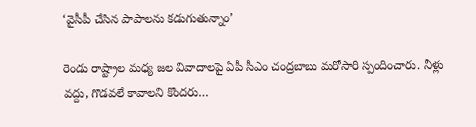‘వైసీపీ చేసిన పాపాలను కడుగుతున్నాం’

రెండు రాష్ట్రాల మధ్య జల వివాదాలపై ఏపీ సీఎం చంద్రబాబు మరోసారి స్పందించారు. నీళ్లు వద్దు, గొడవలే కావాలని కొందరు…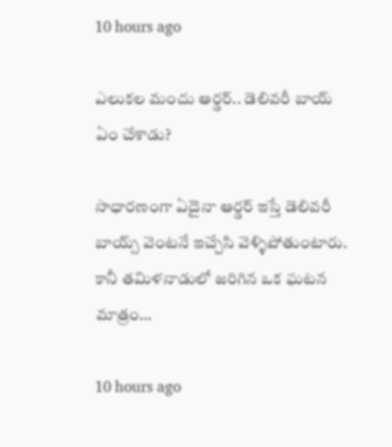10 hours ago

ఎలుకల మందు ఆర్డర్.. డెలివరీ బాయ్ ఏం చేశాడు?

సాధారణంగా ఏదైనా ఆర్డర్ ఇస్తే డెలివరీ బాయ్స్ వెంటనే ఇచ్చేసి వెళ్ళిపోతుంటారు. కానీ తమిళనాడులో జరిగిన ఒక ఘటన మాత్రం…

10 hours ago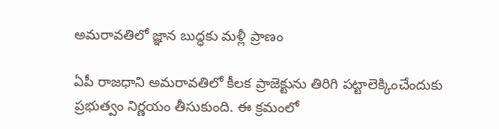అమరావతిలో జ్ఞాన బుద్ధకు మళ్లీ ప్రాణం

ఏపీ రాజధాని అమరావతిలో కీలక ప్రాజెక్టును తిరిగి పట్టాలెక్కించేందుకు ప్రభుత్వం నిర్ణయం తీసుకుంది. ఈ క్రమంలో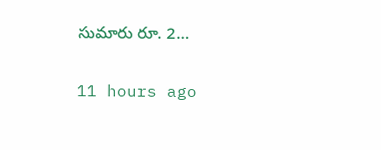సుమారు రూ. 2…

11 hours ago